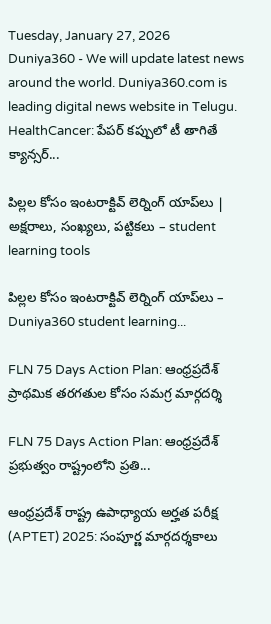Tuesday, January 27, 2026
Duniya360 - We will update latest news around the world. Duniya360.com is leading digital news website in Telugu.
HealthCancer: పేపర్‌ కప్పులో టీ తాగితే క్యాన్సర్‌...

పిల్లల కోసం ఇంటరాక్టివ్ లెర్నింగ్ యాప్‌లు | అక్షరాలు, సంఖ్యలు, పట్టికలు – student learning tools

పిల్లల కోసం ఇంటరాక్టివ్ లెర్నింగ్ యాప్‌లు – Duniya360 student learning...

FLN 75 Days Action Plan: ఆంధ్రప్రదేశ్ ప్రాథమిక తరగతుల కోసం సమగ్ర మార్గదర్శి

FLN 75 Days Action Plan: ఆంధ్రప్రదేశ్ ప్రభుత్వం రాష్ట్రంలోని ప్రతి...

ఆంధ్రప్రదేశ్ రాష్ట్ర ఉపాధ్యాయ అర్హత పరీక్ష (APTET) 2025: సంపూర్ణ మార్గదర్శకాలు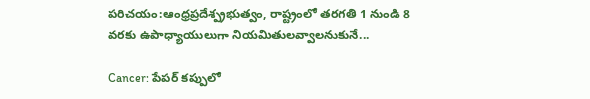పరిచయం:ఆంధ్రప్రదేశ్ప్రభుత్వం, రాష్ట్రంలో తరగతి 1 నుండి 8 వరకు ఉపాధ్యాయులుగా నియమితులవ్వాలనుకునే...

Cancer: పేపర్‌ కప్పులో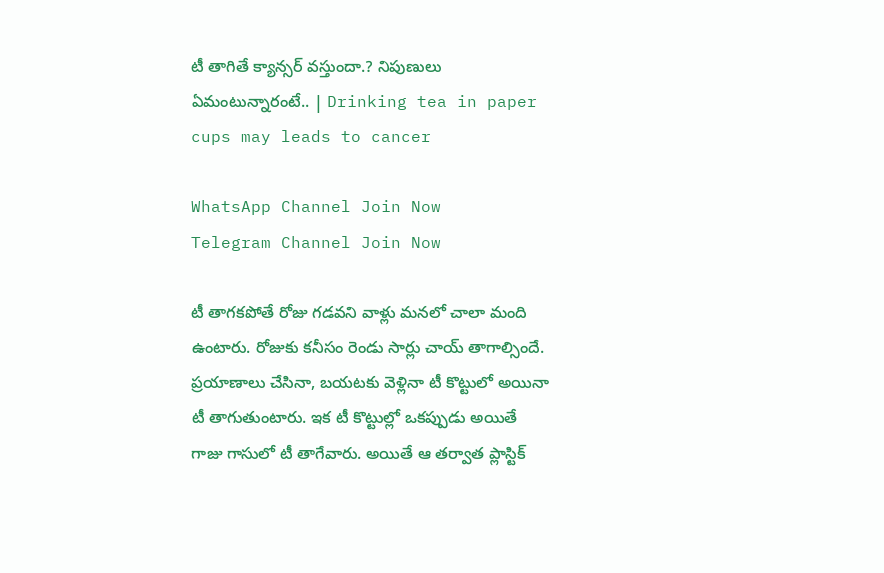టీ తాగితే క్యాన్సర్‌ వస్తుందా.? నిపుణులు ఏమంటున్నారంటే.. | Drinking tea in paper cups may leads to cancer

WhatsApp Channel Join Now
Telegram Channel Join Now

టీ తాగకపోతే రోజు గడవని వాళ్లు మనలో చాలా మంది ఉంటారు. రోజుకు కనీసం రెండు సార్లు చాయ్‌ తాగాల్సిందే. ప్రయాణాలు చేసినా, బయటకు వెళ్లినా టీ కొట్టులో అయినా టీ తాగుతుంటారు. ఇక టీ కొట్టుల్లో ఒకప్పుడు అయితే గాజు గాసులో టీ తాగేవారు. అయితే ఆ తర్వాత ప్లాస్టిక్‌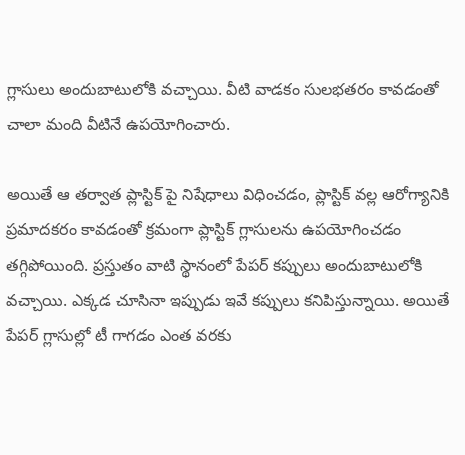గ్లాసులు అందుబాటులోకి వచ్చాయి. వీటి వాడకం సులభతరం కావడంతో చాలా మంది వీటినే ఉపయోగించారు.

అయితే ఆ తర్వాత ప్లాస్టిక్‌ పై నిషేధాలు విధించడం, ప్లాస్టిక్‌ వల్ల ఆరోగ్యానికి ప్రమాదకరం కావడంతో క్రమంగా ప్లాస్టిక్‌ గ్లాసులను ఉపయోగించడం తగ్గిపోయింది. ప్రస్తుతం వాటి స్థానంలో పేపర్‌ కప్పులు అందుబాటులోకి వచ్చాయి. ఎక్కడ చూసినా ఇప్పుడు ఇవే కప్పులు కనిపిస్తున్నాయి. అయితే పేపర్‌ గ్లాసుల్లో టీ గాగడం ఎంత వరకు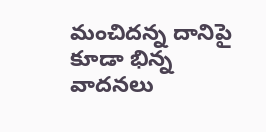మంచిదన్న దానిపై కూడా భిన్న వాదనలు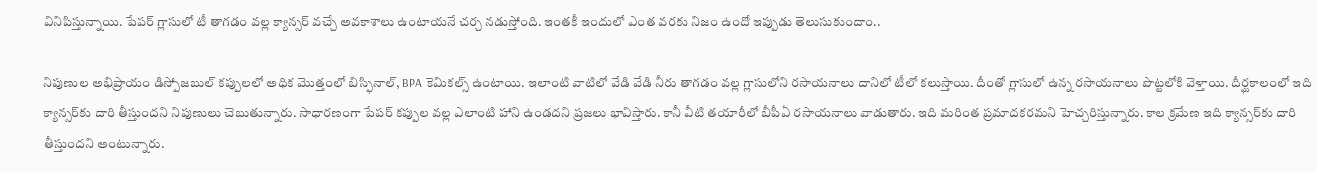వినిపిస్తున్నాయి. పేపర్‌ గ్లాసులో టీ తాగడం వల్ల క్యాన్సర్‌ వచ్చే అవకాశాలు ఉంటాయనే చర్చ నడుస్తోంది. ఇంతకీ ఇందులో ఎంత వరకు నిజం ఉందో ఇప్పుడు తెలుసుకుందాం..

నిపుణుల అభిప్రాయం డిస్పోజబుల్ కప్పులలో అధిక మొత్తంలో బిస్ఫినాల్, BPA కెమికల్స్‌ ఉంటాయి. ఇలాంటి వాటిలో వేడి వేడి నీరు తాగడం వల్ల గ్లాసులోని రసాయనాలు దానిలో టీలో కలుస్తాయి. దీంతో గ్లాసులో ఉన్న రసాయనాలు పొట్టలోకి వెళ్తాయి. దీర్ఘకాలంలో ఇది క్యాన్సర్‌కు దారి తీస్తుందని నిపుణులు చెబుతున్నారు. సాధారణంగా పేపర్‌ కప్పుల వల్ల ఎలాంటి హాని ఉండదని ప్రజలు భావిస్తారు. కానీ వీటి తయారీలో బీపీఏ రసాయనాలు వాడుతారు. ఇది మరింత ప్రమాదకరమని హెచ్చరిస్తున్నారు. కాల క్రమేణ ఇది క్యాన్సర్‌కు దారి తీస్తుందని అంటున్నారు.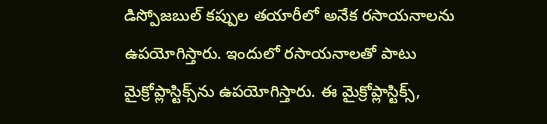డిస్పోజబుల్ కప్పుల తయారీలో అనేక రసాయనాలను ఉపయోగిస్తారు. ఇందులో రసాయనాలతో పాటు మైక్రోప్లాస్టిక్స్‌ను ఉపయోగిస్తారు. ఈ మైక్రోప్లాస్టిక్స్,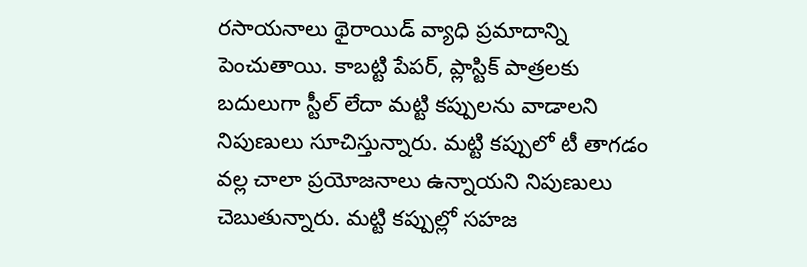రసాయనాలు థైరాయిడ్ వ్యాధి ప్రమాదాన్ని పెంచుతాయి. కాబట్టి పేపర్‌, ప్లాస్టిక్‌ పాత్రలకు బదులుగా స్టీల్ లేదా మట్టి కప్పులను వాడాలని నిపుణులు సూచిస్తున్నారు. మట్టి కప్పులో టీ తాగడం వల్ల చాలా ప్రయోజనాలు ఉన్నాయని నిపుణులు చెబుతున్నారు. మట్టి కప్పుల్లో సహజ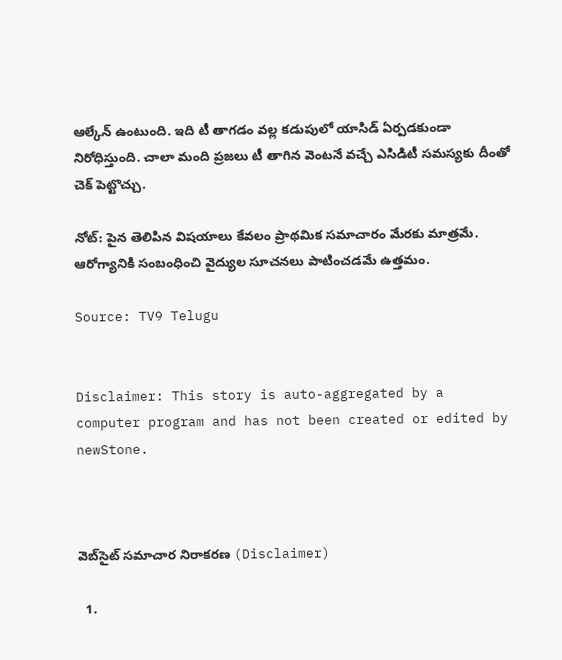ఆల్కేన్ ఉంటుంది. ఇది టీ తాగడం వల్ల కడుపులో యాసిడ్ ఏర్పడకుండా నిరోధిస్తుంది. చాలా మంది ప్రజలు టీ తాగిన వెంటనే వచ్చే ఎసిడిటీ సమస్యకు దీంతో చెక్‌ పెట్టొచ్చు.

నోట్: పైన తెలిపిన విషయాలు కేవలం ప్రాథమిక సమాచారం మేరకు మాత్రమే. ఆరోగ్యానికి సంబంధించి వైద్యుల సూచనలు పాటించడమే ఉత్తమం.

Source: TV9 Telugu


Disclaimer: This story is auto-aggregated by a computer program and has not been created or edited by newStone.



వెబ్‌సైట్ సమాచార నిరాకరణ (Disclaimer)

  1.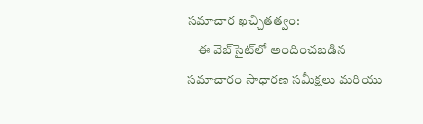సమాచార ఖచ్చితత్వం:
    ఈ వెబ్‌సైట్‌లో అందించబడిన సమాచారం సాధారణ సమీక్షలు మరియు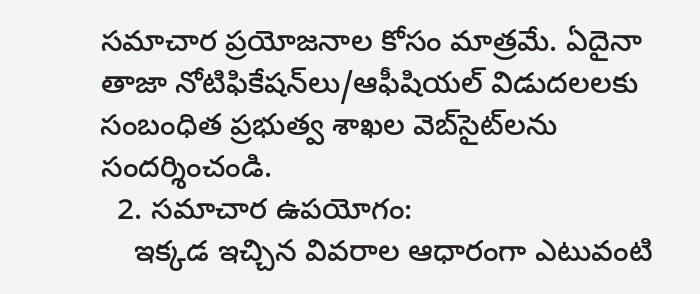సమాచార ప్రయోజనాల కోసం మాత్రమే. ఏదైనా తాజా నోటిఫికేషన్‌లు/ఆఫీషియల్ విడుదలలకు సంబంధిత ప్రభుత్వ శాఖల వెబ్‌సైట్‌లను సందర్శించండి.
  2. సమాచార ఉపయోగం:
    ఇక్కడ ఇచ్చిన వివరాల ఆధారంగా ఎటువంటి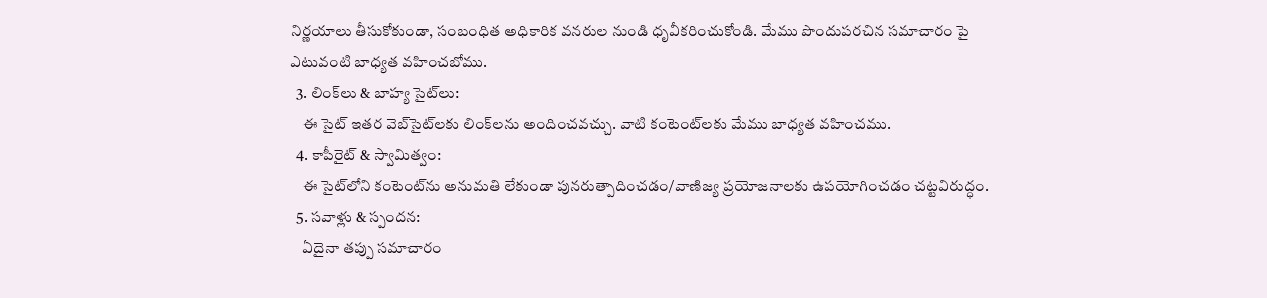నిర్ణయాలు తీసుకోకుండా, సంబంధిత అధికారిక వనరుల నుండి ధృవీకరించుకోండి. మేము పొందుపరచిన సమాచారం పై ఎటువంటి బాధ్యత వహించబోము.
  3. లింక్‌లు & బాహ్య సైట్‌లు:
    ఈ సైట్ ఇతర వెబ్‌సైట్‌లకు లింక్‌లను అందించవచ్చు. వాటి కంటెంట్‌లకు మేము బాధ్యత వహించము.
  4. కాపీరైట్ & స్వామిత్వం:
    ఈ సైట్‌లోని కంటెంట్‌ను అనుమతి లేకుండా పునరుత్పాదించడం/వాణిజ్య ప్రయోజనాలకు ఉపయోగించడం చట్టవిరుద్ధం.
  5. సవాళ్లు & స్పందన:
    ఏదైనా తప్పు సమాచారం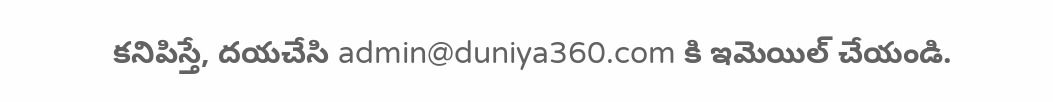కనిపిస్తే, దయచేసి admin@duniya360.com కి ఇమెయిల్ చేయండి.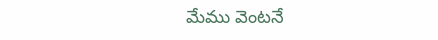మేము వెంటనే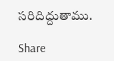సరిదిద్దుతాము.

Share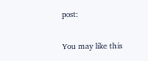post:

You may like this